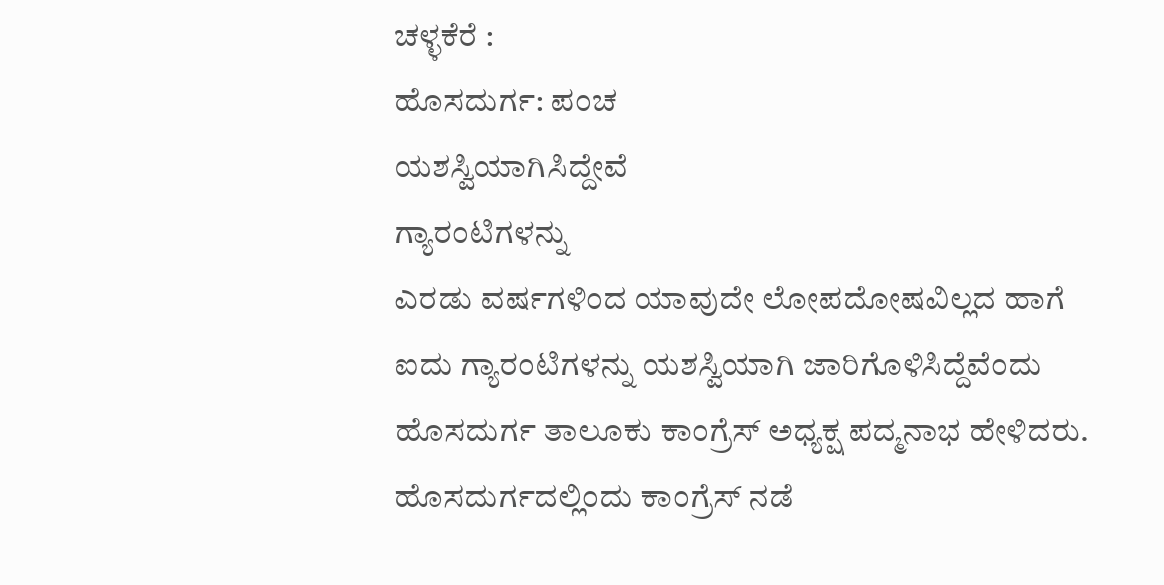ಚಳ್ಳಕೆರೆ :
ಹೊಸದುರ್ಗ: ಪಂಚ
ಯಶಸ್ವಿಯಾಗಿಸಿದ್ದೇವೆ
ಗ್ಯಾರಂಟಿಗಳನ್ನು
ಎರಡು ವರ್ಷಗಳಿಂದ ಯಾವುದೇ ಲೋಪದೋಷವಿಲ್ಲದ ಹಾಗೆ
ಐದು ಗ್ಯಾರಂಟಿಗಳನ್ನು ಯಶಸ್ವಿಯಾಗಿ ಜಾರಿಗೊಳಿಸಿದ್ದೆವೆಂದು
ಹೊಸದುರ್ಗ ತಾಲೂಕು ಕಾಂಗ್ರೆಸ್ ಅಧ್ಯಕ್ಷ ಪದ್ಮನಾಭ ಹೇಳಿದರು.
ಹೊಸದುರ್ಗದಲ್ಲಿಂದು ಕಾಂಗ್ರೆಸ್ ನಡೆ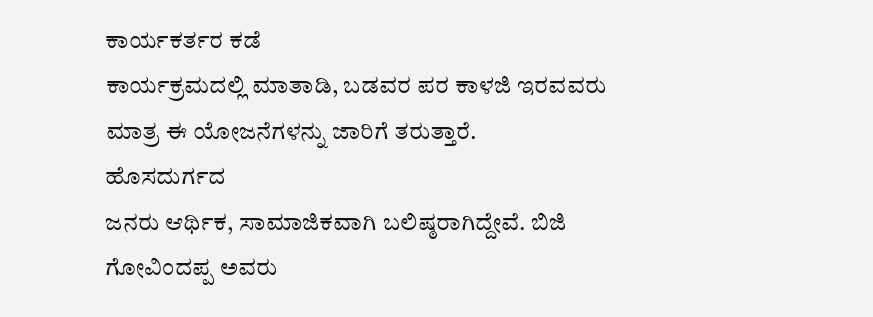ಕಾರ್ಯಕರ್ತರ ಕಡೆ
ಕಾರ್ಯಕ್ರಮದಲ್ಲಿ ಮಾತಾಡಿ, ಬಡವರ ಪರ ಕಾಳಜಿ ಇರವವರು
ಮಾತ್ರ ಈ ಯೋಜನೆಗಳನ್ನು ಜಾರಿಗೆ ತರುತ್ತಾರೆ.
ಹೊಸದುರ್ಗದ
ಜನರು ಆರ್ಥಿಕ, ಸಾಮಾಜಿಕವಾಗಿ ಬಲಿಷ್ಠರಾಗಿದ್ದೇವೆ. ಬಿಜಿ
ಗೋವಿಂದಪ್ಪ ಅವರು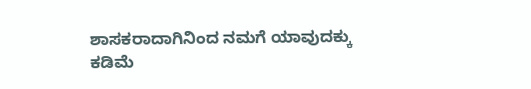ಶಾಸಕರಾದಾಗಿನಿಂದ ನಮಗೆ ಯಾವುದಕ್ಕು
ಕಡಿಮೆ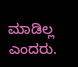ಮಾಡಿಲ್ಲ ಎಂದರು.